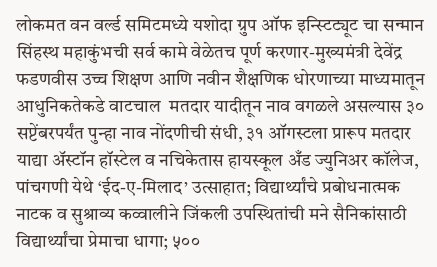लोकमत वन वर्ल्ड समिटमध्ये यशोदा ग्रुप ऑफ इन्स्टिट्यूट चा सन्मान सिंहस्थ महाकुंभची सर्व कामे वेळेतच पूर्ण करणार-मुख्यमंत्री देवेंद्र फडणवीस उच्च शिक्षण आणि नवीन शैक्षणिक धोरणाच्या माध्यमातून आधुनिकतेकडे वाटचाल  मतदार यादीतून नाव वगळले असल्यास ३० सप्टेंबरपर्यंत पुन्हा नाव नोंदणीची संधी, ३१ ऑगस्टला प्रारूप मतदार याद्या अ‍ॅस्टॉन हॉस्टेल व नचिकेतास हायस्कूल अँड ज्युनिअर कॉलेज, पांचगणी येथे ‘ईद-ए-मिलाद’ उत्साहात; विद्यार्थ्यांचे प्रबोधनात्मक नाटक व सुश्राव्य कव्वालीने जिंकली उपस्थितांची मने सैनिकांसाठी विद्यार्थ्यांचा प्रेमाचा धागा; ५००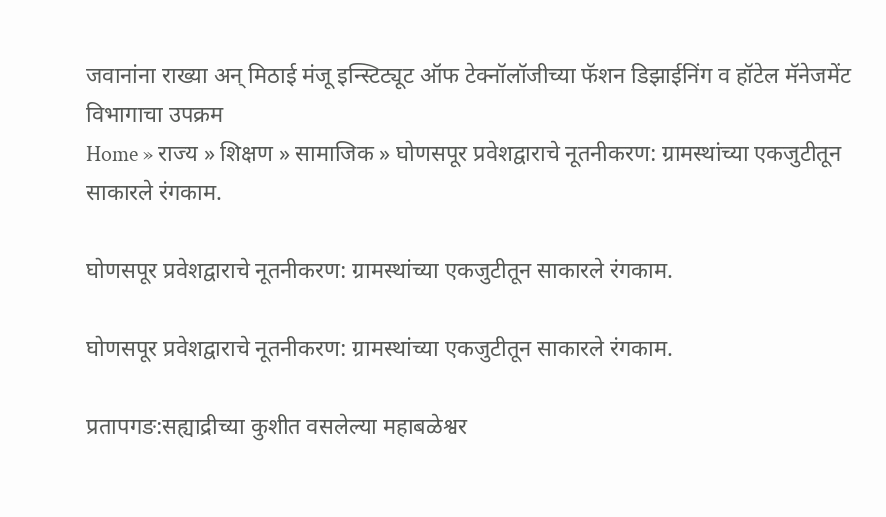जवानांना राख्या अन् मिठाई मंजू इन्स्टिट्यूट ऑफ टेक्नॉलॉजीच्या फॅशन डिझाईनिंग व हॉटेल मॅनेजमेंट विभागाचा उपक्रम
Home » राज्य » शिक्षण » सामाजिक » घोणसपूर प्रवेशद्वाराचे नूतनीकरण: ग्रामस्थांच्या एकजुटीतून साकारले रंगकाम.

घोणसपूर प्रवेशद्वाराचे नूतनीकरण: ग्रामस्थांच्या एकजुटीतून साकारले रंगकाम.

घोणसपूर प्रवेशद्वाराचे नूतनीकरण: ग्रामस्थांच्या एकजुटीतून साकारले रंगकाम.

प्रतापगङ:सह्याद्रीच्या कुशीत वसलेल्या महाबळेश्वर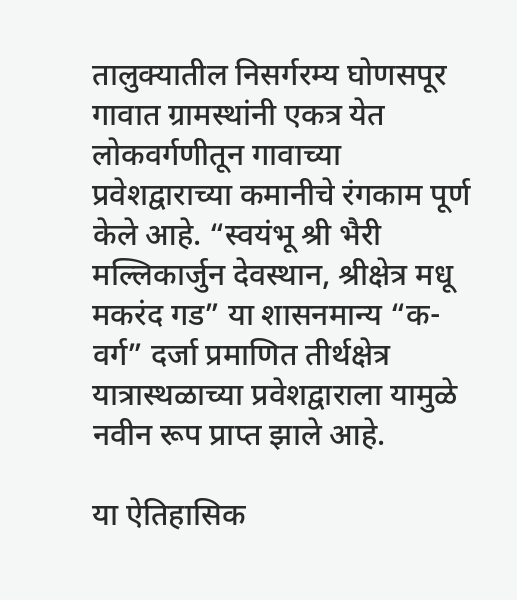तालुक्यातील निसर्गरम्य घोणसपूर गावात ग्रामस्थांनी एकत्र येत लोकवर्गणीतून गावाच्या प्रवेशद्वाराच्या कमानीचे रंगकाम पूर्ण केले आहे. “स्वयंभू श्री भैरी मल्लिकार्जुन देवस्थान, श्रीक्षेत्र मधू मकरंद गड” या शासनमान्य “क-वर्ग” दर्जा प्रमाणित तीर्थक्षेत्र यात्रास्थळाच्या प्रवेशद्वाराला यामुळे नवीन रूप प्राप्त झाले आहे.

या ऐतिहासिक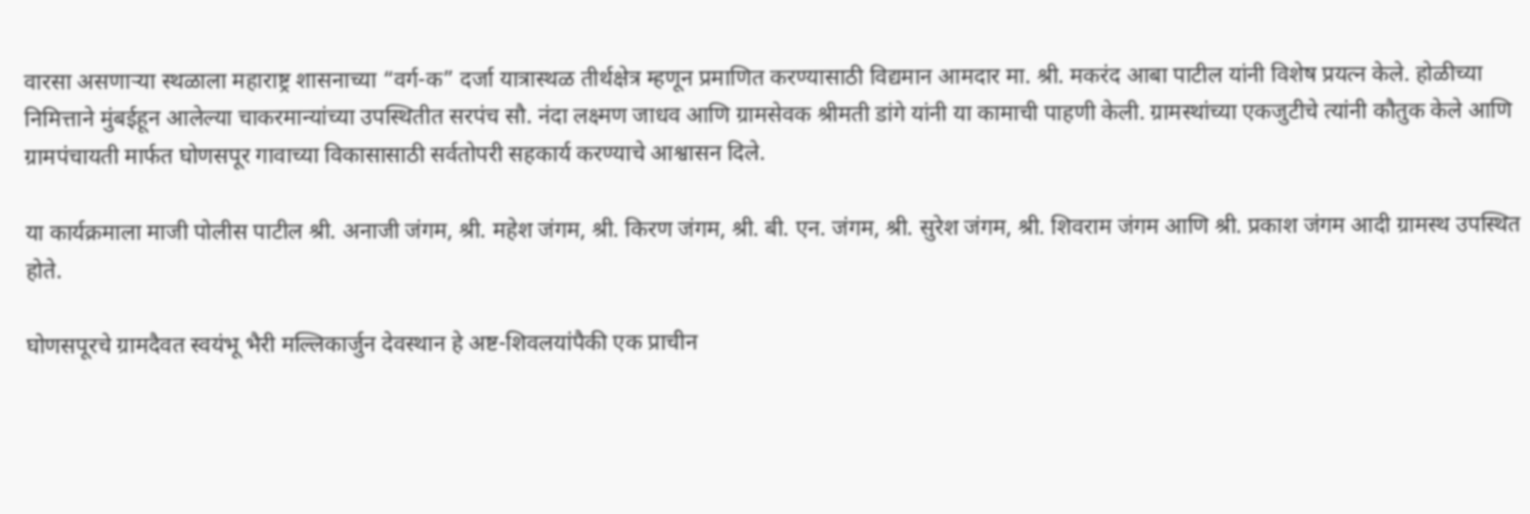वारसा असणाऱ्या स्थळाला महाराष्ट्र शासनाच्या “वर्ग-क” दर्जा यात्रास्थळ तीर्थक्षेत्र म्हणून प्रमाणित करण्यासाठी विद्यमान आमदार मा. श्री. मकरंद आबा पाटील यांनी विशेष प्रयत्न केले. होळीच्या निमित्ताने मुंबईहून आलेल्या चाकरमान्यांच्या उपस्थितीत सरपंच सौ. नंदा लक्ष्मण जाधव आणि ग्रामसेवक श्रीमती डांगे यांनी या कामाची पाहणी केली. ग्रामस्थांच्या एकजुटीचे त्यांनी कौतुक केले आणि ग्रामपंचायती मार्फत घोणसपूर गावाच्या विकासासाठी सर्वतोपरी सहकार्य करण्याचे आश्वासन दिले.

या कार्यक्रमाला माजी पोलीस पाटील श्री. अनाजी जंगम, श्री. महेश जंगम, श्री. किरण जंगम, श्री. बी. एन. जंगम, श्री. सुरेश जंगम, श्री. शिवराम जंगम आणि श्री. प्रकाश जंगम आदी ग्रामस्थ उपस्थित होते.

घोणसपूरचे ग्रामदैवत स्वयंभू भैरी मल्लिकार्जुन देवस्थान हे अष्ट-शिवलयांपैकी एक प्राचीन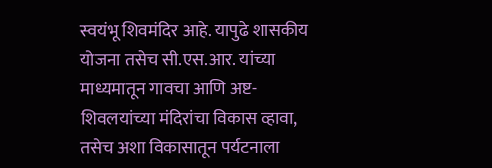स्वयंभू शिवमंदिर आहे. यापुढे शासकीय योजना तसेच सी.एस.आर. यांच्या माध्यमातून गावचा आणि अष्ट-शिवलयांच्या मंदिरांचा विकास व्हावा, तसेच अशा विकासातून पर्यटनाला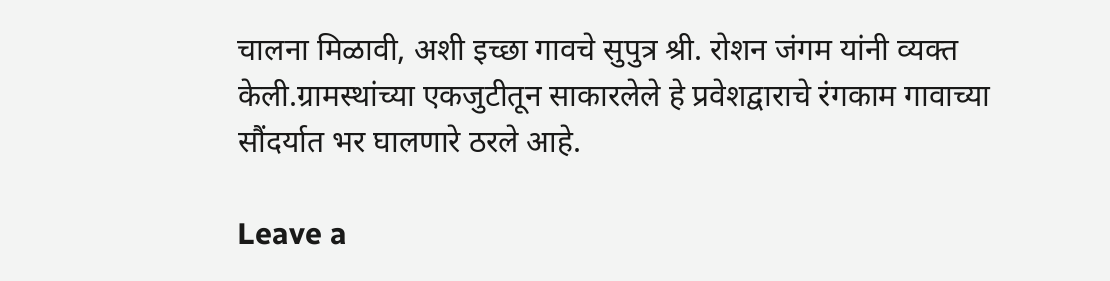चालना मिळावी, अशी इच्छा गावचे सुपुत्र श्री. रोशन जंगम यांनी व्यक्त केली.ग्रामस्थांच्या एकजुटीतून साकारलेले हे प्रवेशद्वाराचे रंगकाम गावाच्या सौंदर्यात भर घालणारे ठरले आहे.

Leave a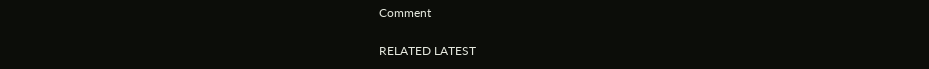Comment

RELATED LATEST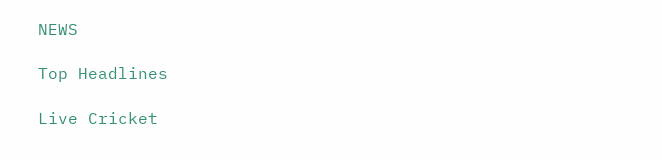NEWS

Top Headlines

Live Cricket